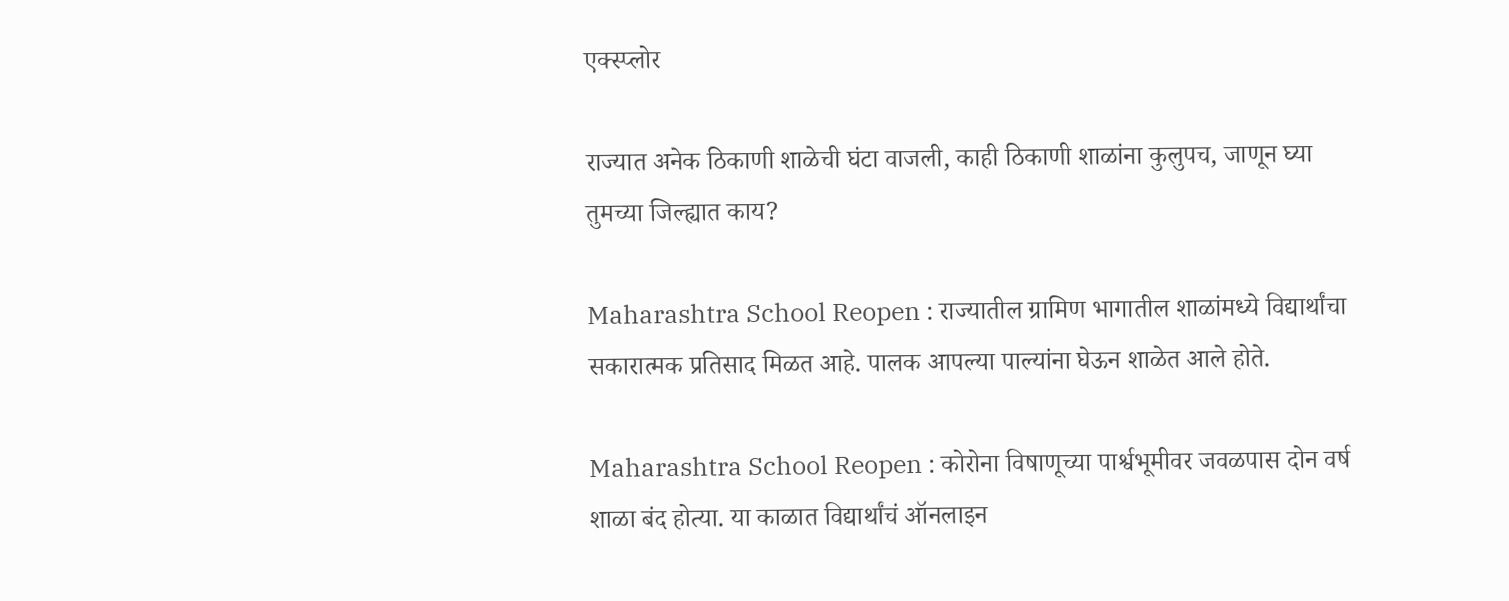एक्स्प्लोर

राज्यात अनेक ठिकाणी शाळेची घंटा वाजली, काही ठिकाणी शाळांना कुलुपच, जाणून घ्या तुमच्या जिल्ह्यात काय?

Maharashtra School Reopen : राज्यातील ग्रामिण भागातील शाळांमध्ये विद्यार्थांचा सकारात्मक प्रतिसाद मिळत आहे. पालक आपल्या पाल्यांना घेऊन शाळेत आले होते.

Maharashtra School Reopen : कोरोना विषाणूच्या पार्श्वभूमीवर जवळपास दोन वर्ष शाळा बंद होत्या. या काळात विद्यार्थांचं ऑनलाइन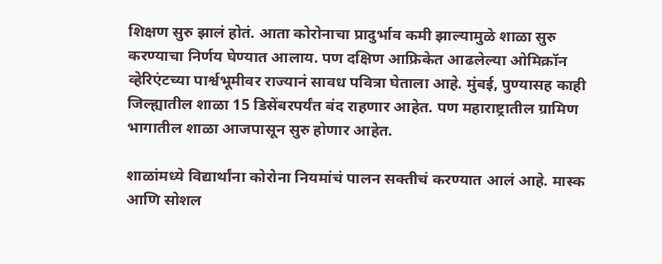शिक्षण सुरु झालं होतं. आता कोरोनाचा प्रादुर्भाव कमी झाल्यामुळे शाळा सुरु करण्याचा निर्णय घेण्यात आलाय. पण दक्षिण आफ्रिकेत आढलेल्या ओमिक्रॉन व्हेरिएंटच्या पार्श्वभूमीवर राज्यानं सावध पवित्रा घेताला आहे. मुंबई, पुण्यासह काही जिल्ह्यातील शाळा 15 डिसेंबरपर्यंत बंद राहणार आहेत. पण महाराष्ट्रातील ग्रामिण भागातील शाळा आजपासून सुरु होणार आहेत.

शाळांमध्ये विद्यार्थांना कोरोना नियमांचं पालन सक्तीचं करण्यात आलं आहे. मास्क आणि सोशल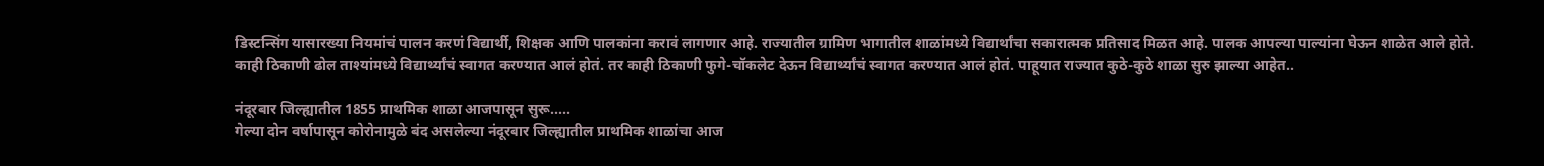डिस्टन्सिंग यासारख्या नियमांचं पालन करणं विद्यार्थी, शिक्षक आणि पालकांना करावं लागणार आहे. राज्यातील ग्रामिण भागातील शाळांमध्ये विद्यार्थांचा सकारात्मक प्रतिसाद मिळत आहे. पालक आपल्या पाल्यांना घेऊन शाळेत आले होते. काही ठिकाणी ढोल ताश्यांमध्ये विद्यार्थ्यांचं स्वागत करण्यात आलं होतं. तर काही ठिकाणी फुगे-चॉकलेट देऊन विद्यार्थ्यांचं स्वागत करण्यात आलं होतं. पाहूयात राज्यात कुठे-कुठे शाळा सुरु झाल्या आहेत..

नंदूरबार जिल्ह्यातील 1855 प्राथमिक शाळा आजपासून सुरू.....
गेल्या दोन वर्षापासून कोरोनामुळे बंद असलेल्या नंदूरबार जिल्ह्यातील प्राथमिक शाळांचा आज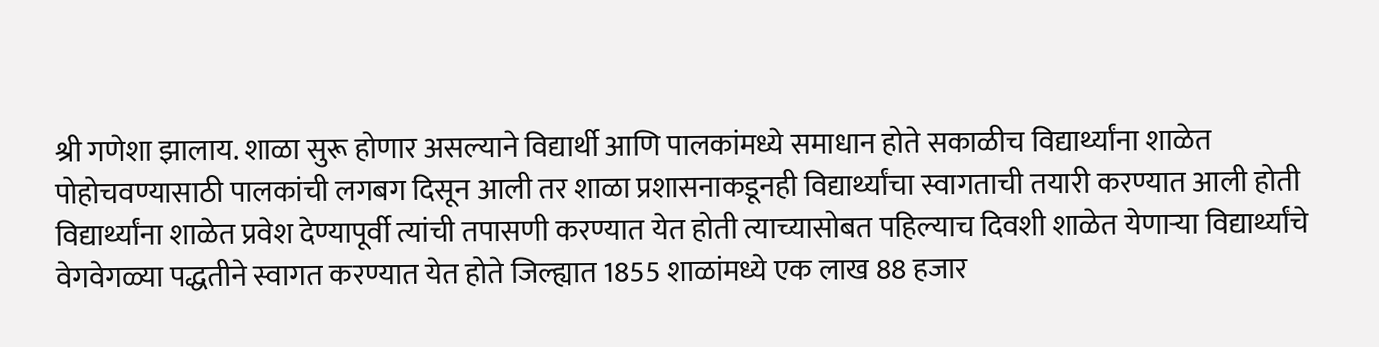श्री गणेशा झालाय. शाळा सुरू होणार असल्याने विद्यार्थी आणि पालकांमध्ये समाधान होते सकाळीच विद्यार्थ्यांना शाळेत पोहोचवण्यासाठी पालकांची लगबग दिसून आली तर शाळा प्रशासनाकडूनही विद्यार्थ्यांचा स्वागताची तयारी करण्यात आली होती विद्यार्थ्यांना शाळेत प्रवेश देण्यापूर्वी त्यांची तपासणी करण्यात येत होती त्याच्यासोबत पहिल्याच दिवशी शाळेत येणाऱ्या विद्यार्थ्यांचे वेगवेगळ्या पद्धतीने स्वागत करण्यात येत होते जिल्ह्यात 1855 शाळांमध्ये एक लाख 88 हजार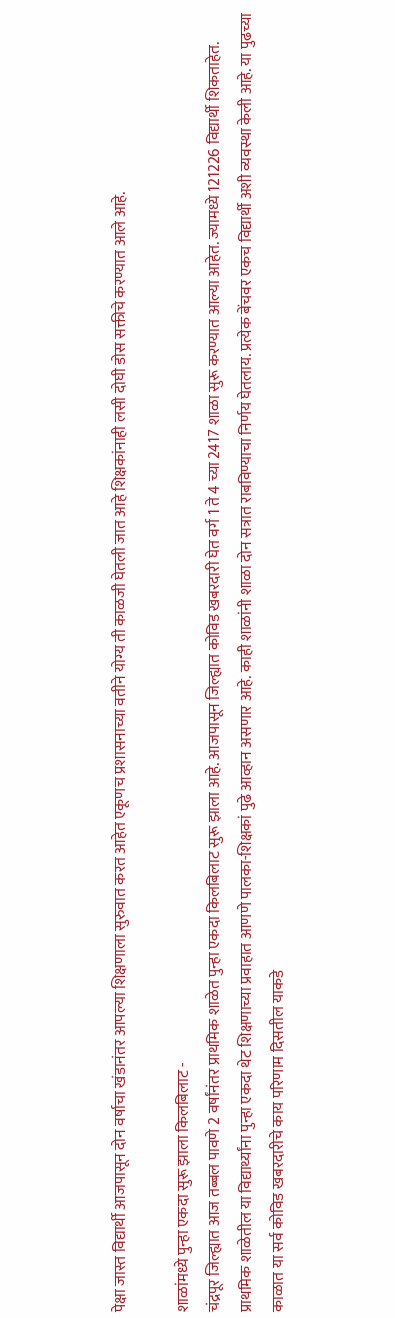पेक्षा जास्त विद्यार्थी आजपासून दोन वर्षाचा खंडानंतर आपल्या शिक्षणाला सुरुवात करत आहेत एकूणच प्रशासनाच्या वतीने योग्य ती काळजी घेतली जात आहे शिक्षकांनाही लसी दोघी डोस सक्तीचे करण्यात आले आहे.

शाळांमध्ये पुन्हा एकदा सुरू झाला किलबिलाट -
चंद्रपूर जिल्ह्यात आज तब्बल पावणे 2 वर्षांनंतर प्राथमिक शाळेत पुन्हा एकदा किलबिलाट सुरू झाला आहे. आजपासून जिल्ह्यात कोविड खबरदारी घेत वर्ग 1 ते 4 च्या 2417 शाळा सुरू करण्यात आल्या आहेत. ज्यामध्ये 121226 विद्यार्थी शिकताहेत. प्राथमिक शाळेतील या विद्यार्थ्यांना पुन्हा एकदा थेट शिक्षणाच्या प्रवाहात आणणे पालका-शिक्षकां पुढे आव्हान असणार आहे. काही शाळांनी शाळा दोन सत्रात राबविण्याचा निर्णय घेतलाय. प्रत्येक बेंचवर एकच विद्यार्थी अशी व्यवस्था केली आहे. या पुढच्या काळात या सर्व कोविड खबरदारीचे काय परिणाम दिसतील याकडे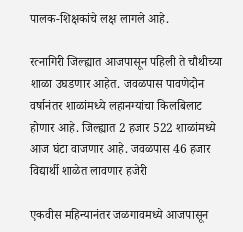पालक-शिक्षकांचे लक्ष लागले आहे.

रत्नागिरी जिल्ह्यात आजपासून पहिली ते चौथीच्या शाळा उघडणार आहेत. जवळपास पावणेदोन वर्षानंतर शाळांमध्ये लहानग्यांचा किलबिलाट होणार आहे. जिल्ह्यात 2 हजार 522 शाळांमध्ये आज घंटा वाजणार आहे. जवळपास 46 हजार विद्यार्थी शाळेत लावणार हजेरी

एकवीस महिन्यानंतर जळगावमध्ये आजपासून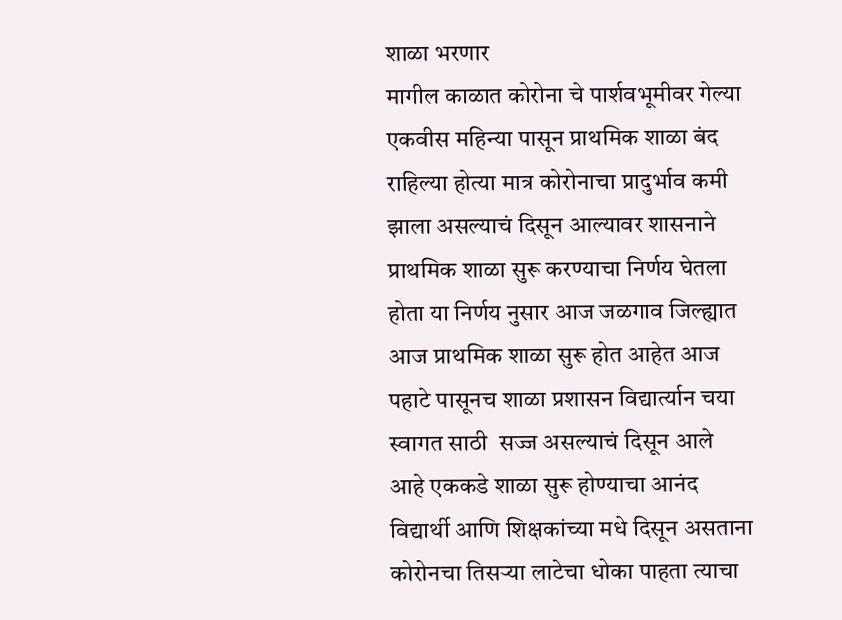शाळा भरणार
मागील काळात कोरोना चे पार्शवभूमीवर गेल्या एकवीस महिन्या पासून प्राथमिक शाळा बंद राहिल्या होत्या मात्र कोरोनाचा प्रादुर्भाव कमी झाला असल्याचं दिसून आल्यावर शासनाने प्राथमिक शाळा सुरू करण्याचा निर्णय घेतला होता या निर्णय नुसार आज जळगाव जिल्ह्यात आज प्राथमिक शाळा सुरू होत आहेत आज पहाटे पासूनच शाळा प्रशासन विद्यार्त्यान चया स्वागत साठी  सज्ज असल्याचं दिसून आले आहे एककडे शाळा सुरू होण्याचा आनंद विद्यार्थी आणि शिक्षकांच्या मधे दिसून असताना कोरोनचा तिसऱ्या लाटेचा धोका पाहता त्याचा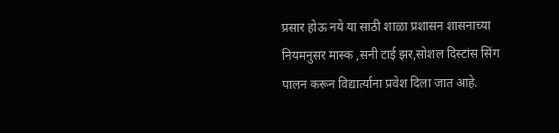प्रसार होऊ नये या साठी शाळा प्रशासन शासनाच्या नियमनुसर मास्क ,सनी टाई झर,सोशल दिस्टांस सिंग पालन करून विद्यार्त्याना प्रवेश दिला जात आहे.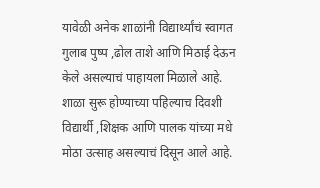यावेळी अनेक शाळांनी विद्यार्थ्यांचं स्वागत गुलाब पुष्प ,ढोल ताशे आणि मिठाई देऊन केले असल्याचं पाहायला मिळाले आहे. शाळा सुरू होण्याच्या पहिल्याच दिवशी विद्यार्थी ,शिक्षक आणि पालक यांच्या मधे मोठा उत्साह असल्याचं दिसून आले आहे.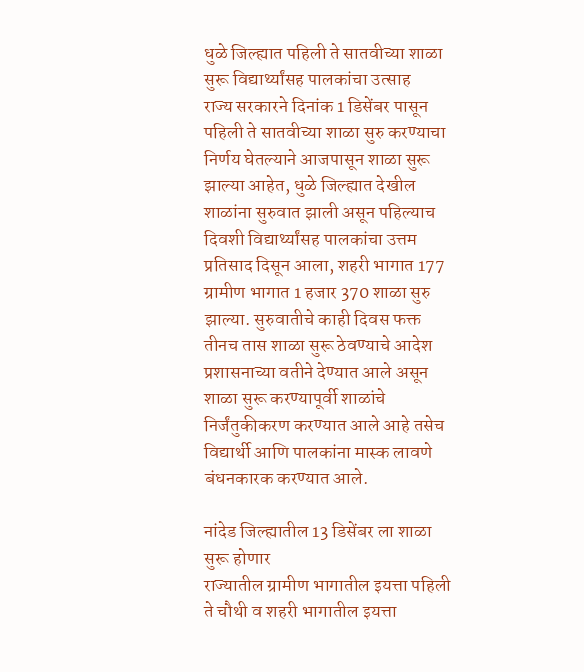धुळे जिल्ह्यात पहिली ते सातवीच्या शाळा सुरू विद्यार्थ्यांसह पालकांचा उत्साह
राज्य सरकारने दिनांक 1 डिसेंबर पासून पहिली ते सातवीच्या शाळा सुरु करण्याचा निर्णय घेतल्याने आजपासून शाळा सुरू झाल्या आहेत, धुळे जिल्ह्यात देखील शाळांना सुरुवात झाली असून पहिल्याच दिवशी विद्यार्थ्यांसह पालकांचा उत्तम प्रतिसाद दिसून आला, शहरी भागात 177 ग्रामीण भागात 1 हजार 370 शाळा सुरु झाल्या. सुरुवातीचे काही दिवस फक्त तीनच तास शाळा सुरू ठेवण्याचे आदेश प्रशासनाच्या वतीने देण्यात आले असून शाळा सुरू करण्यापूर्वी शाळांचे निर्जंतुकीकरण करण्यात आले आहे तसेच विद्यार्थी आणि पालकांना मास्क लावणे बंधनकारक करण्यात आले.

नांदेड जिल्ह्यातील 13 डिसेंबर ला शाळा सुरू होणार
राज्यातील ग्रामीण भागातील इयत्ता पहिली ते चौथी व शहरी भागातील इयत्ता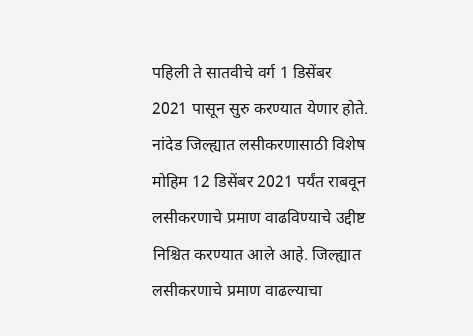पहिली ते सातवीचे वर्ग 1 डिसेंबर 2021 पासून सुरु करण्यात येणार होते. नांदेड जिल्ह्यात लसीकरणासाठी विशेष मोहिम 12 डिसेंबर 2021 पर्यंत राबवून लसीकरणाचे प्रमाण वाढविण्याचे उद्दीष्ट निश्चित करण्यात आले आहे. जिल्ह्यात लसीकरणाचे प्रमाण वाढल्याचा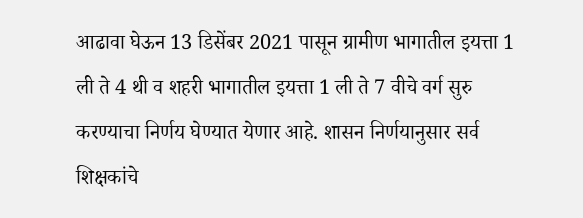आढावा घेऊन 13 डिसेंबर 2021 पासून ग्रामीण भागातील इयत्ता 1 ली ते 4 थी व शहरी भागातील इयत्ता 1 ली ते 7 वीचे वर्ग सुरु करण्याचा निर्णय घेण्यात येणार आहे. शासन निर्णयानुसार सर्व शिक्षकांचे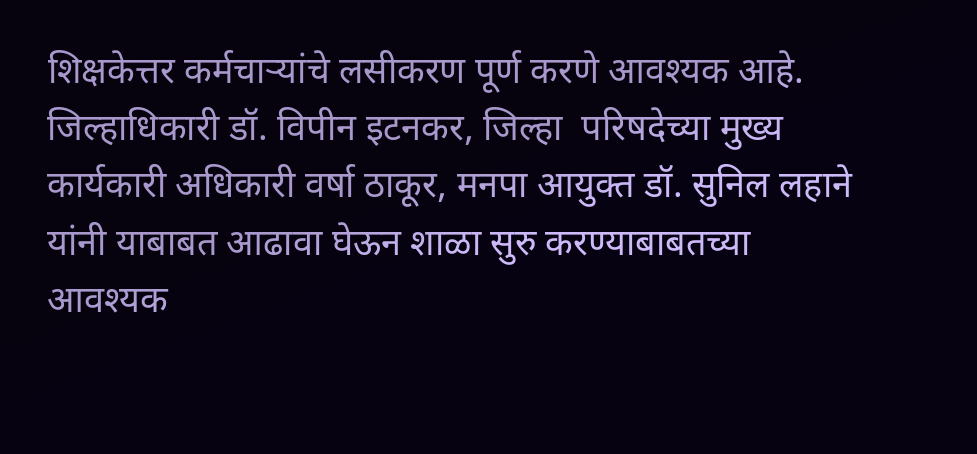शिक्षकेत्तर कर्मचाऱ्यांचे लसीकरण पूर्ण करणे आवश्यक आहे. जिल्हाधिकारी डॉ. विपीन इटनकर, जिल्हा  परिषदेच्या मुख्य कार्यकारी अधिकारी वर्षा ठाकूर, मनपा आयुक्त डॉ. सुनिल लहाने यांनी याबाबत आढावा घेऊन शाळा सुरु करण्याबाबतच्या आवश्यक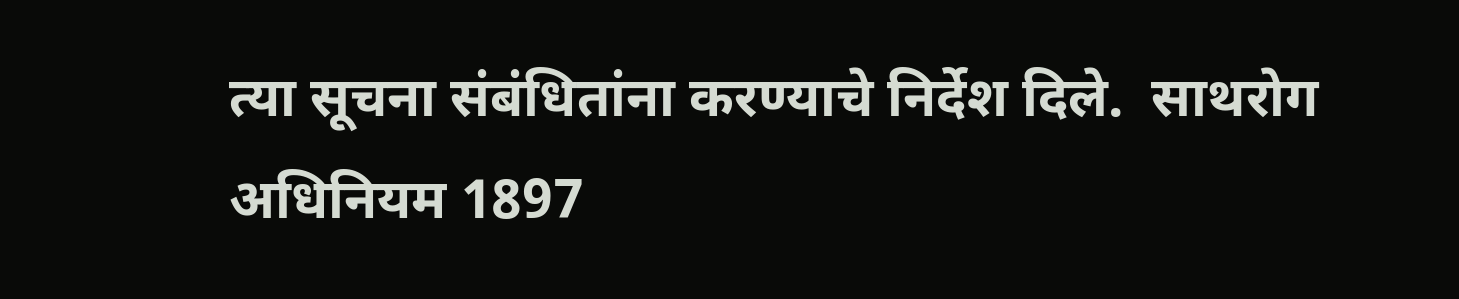त्या सूचना संबंधितांना करण्याचे निर्देश दिले.  साथरोग अधिनियम 1897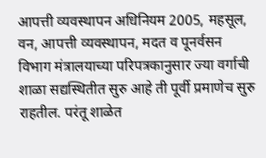आपत्ती व्यवस्थापन अधिनियम 2005, महसूल, वन, आपत्ती व्यवस्थापन, मदत व पूनर्वसन विभाग मंत्रालयाच्या परिपत्रकानुसार ज्या वर्गाची शाळा सद्यस्थितीत सुरु आहे ती पूर्वी प्रमाणेच सुरु राहतील. परंतू शाळेत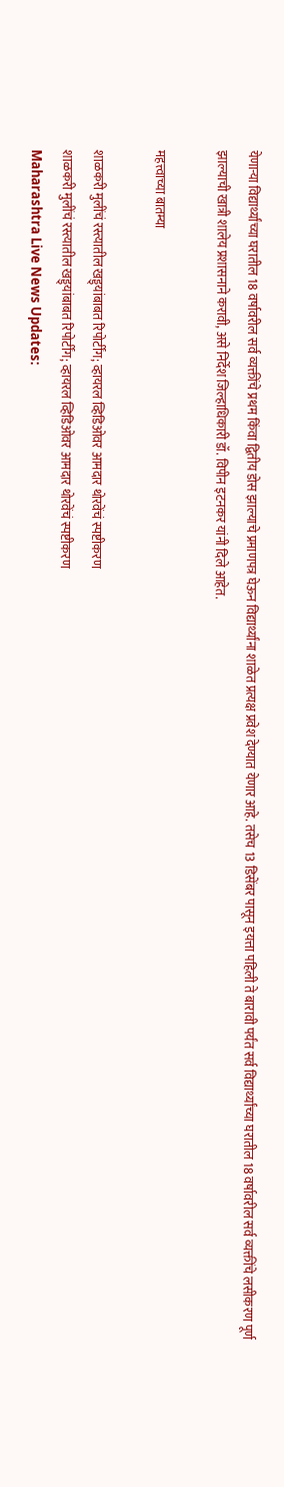येणाऱ्या विद्यार्थ्यांच्या घरातील 18 वर्षावरील सर्व व्यक्तींचे प्रथम किंवा द्वितीय डोस झाल्याचे प्रमाणपत्र घेऊन विद्यार्थ्यांना शाळेत प्रत्यक्ष प्रवेश देण्यात येणार आहे. तसेच 13 डिसेंबर पासून इयत्ता पहिली ते बारावी पर्यंत सर्व विद्यार्थ्यांच्या घरातील 18 वर्षावरील सर्व व्यक्तींचे लसीकरण पूर्ण झाल्याची खात्री शालेय प्रशासनाने करावी, असे निर्देश जिल्हाधिकारी डॉ. विपीन इटनकर यांनी दिले आहेत.

महत्त्वाच्या बातम्या

शाळकरी मुलींचं रस्त्यातील खड्ड्यांबाबत रिपोर्टींग; व्हायरल व्हिडिओवर आमदार थोरवेंचं स्पष्टीकरण
शाळकरी मुलींचं रस्त्यातील खड्ड्यांबाबत रिपोर्टींग; व्हायरल व्हिडिओवर आमदार थोरवेंचं स्पष्टीकरण
Maharashtra Live News Updates: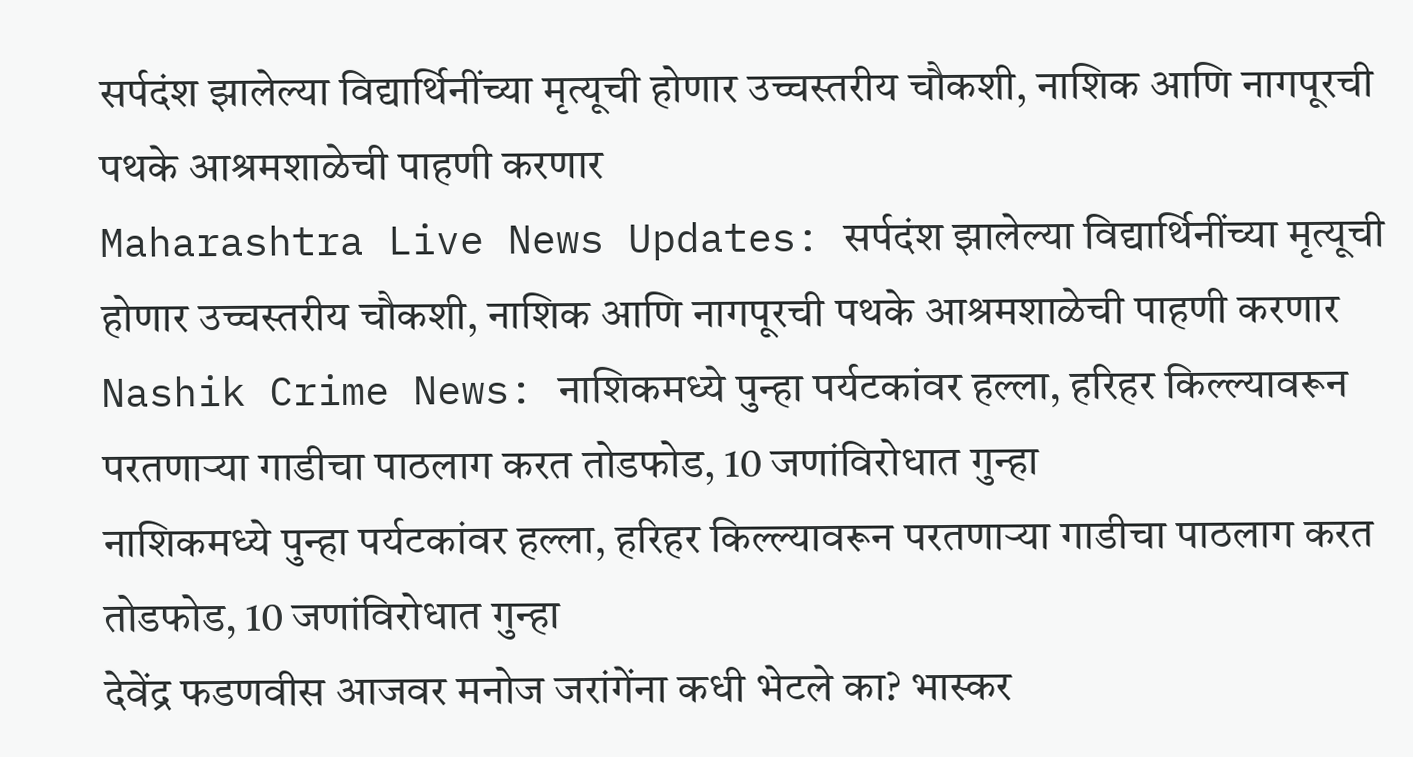सर्पदंश झालेल्या विद्यार्थिनींच्या मृत्यूची होणार उच्चस्तरीय चौकशी, नाशिक आणि नागपूरची पथके आश्रमशाळेची पाहणी करणार
Maharashtra Live News Updates: सर्पदंश झालेल्या विद्यार्थिनींच्या मृत्यूची होणार उच्चस्तरीय चौकशी, नाशिक आणि नागपूरची पथके आश्रमशाळेची पाहणी करणार
Nashik Crime News: नाशिकमध्ये पुन्हा पर्यटकांवर हल्ला, हरिहर किल्ल्यावरून परतणाऱ्या गाडीचा पाठलाग करत तोडफोड, 10 जणांविरोधात गुन्हा
नाशिकमध्ये पुन्हा पर्यटकांवर हल्ला, हरिहर किल्ल्यावरून परतणाऱ्या गाडीचा पाठलाग करत तोडफोड, 10 जणांविरोधात गुन्हा
देवेंद्र फडणवीस आजवर मनोज जरांगेंना कधी भेटले का? भास्कर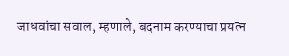जाधवांचा सवाल, म्हणाले, बदनाम करण्याचा प्रयत्न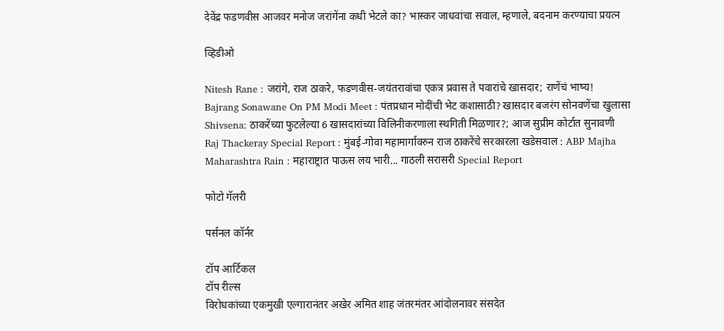देवेंद्र फडणवीस आजवर मनोज जरांगेंना कधी भेटले का? भास्कर जाधवांचा सवाल, म्हणाले, बदनाम करण्याचा प्रयत्न

व्हिडीओ

Nitesh Rane : जरांगे, राज ठाकरे, फडणवीस-जयंतरावांचा एकत्र प्रवास ते पवारांचे खासदार; राणेंचं भाष्य!
Bajrang Sonawane On PM Modi Meet : पंतप्रधान मोदींची भेट कशासाठी? खासदार बजरंग सोनवणेंचा खुलासा
Shivsena: ठाकरेंच्या फुटलेल्या 6 खासदारांच्या विलिनीकरणाला स्थगिती मिळणार?; आज सुप्रीम कोर्टात सुनावणी
Raj Thackeray Special Report : मुंबई-गोवा महामार्गावरुन राज ठाकरेंचे सरकारला खडेसवाल : ABP Majha
Maharashtra Rain : महाराष्ट्रात पाऊस लय भारी... गाठली सरासरी Special Report

फोटो गॅलरी

पर्सनल कॉर्नर

टॉप आर्टिकल
टॉप रील्स
विरोधकांच्या एकमुखी एल्गारानंतर अखेर अमित शाह जंतरमंतर आंदोलनावर संसदेत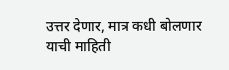उत्तर देणार, मात्र कधी बोलणार याची माहिती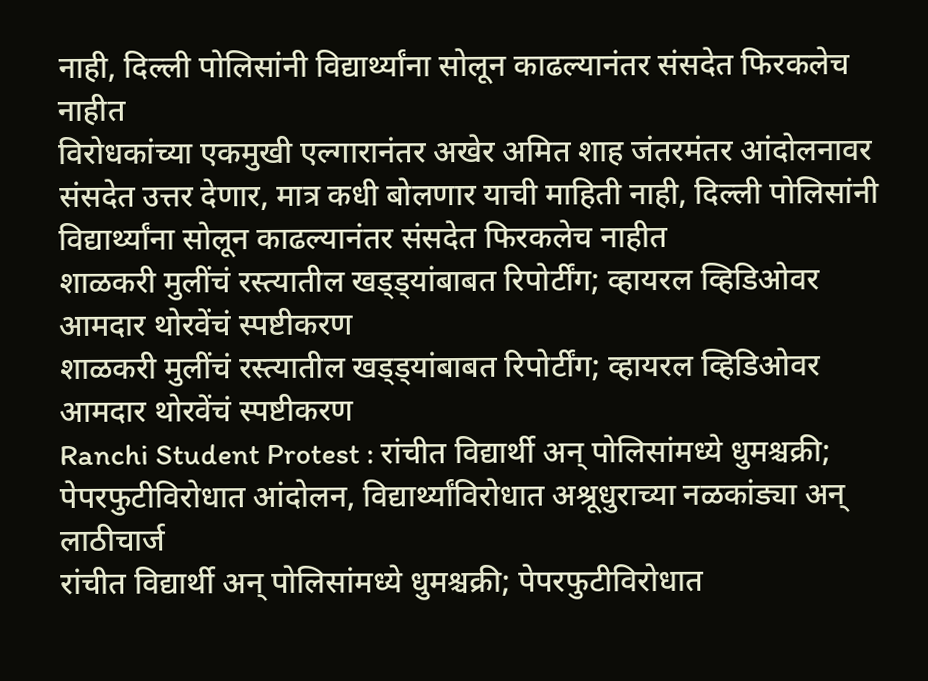नाही, दिल्ली पोलिसांनी विद्यार्थ्यांना सोलून काढल्यानंतर संसदेत फिरकलेच नाहीत
विरोधकांच्या एकमुखी एल्गारानंतर अखेर अमित शाह जंतरमंतर आंदोलनावर संसदेत उत्तर देणार, मात्र कधी बोलणार याची माहिती नाही, दिल्ली पोलिसांनी विद्यार्थ्यांना सोलून काढल्यानंतर संसदेत फिरकलेच नाहीत
शाळकरी मुलींचं रस्त्यातील खड्ड्यांबाबत रिपोर्टींग; व्हायरल व्हिडिओवर आमदार थोरवेंचं स्पष्टीकरण
शाळकरी मुलींचं रस्त्यातील खड्ड्यांबाबत रिपोर्टींग; व्हायरल व्हिडिओवर आमदार थोरवेंचं स्पष्टीकरण
Ranchi Student Protest : रांचीत विद्यार्थी अन् पोलिसांमध्ये धुमश्चक्री; पेपरफुटीविरोधात आंदोलन, विद्यार्थ्यांविरोधात अश्रूधुराच्या नळकांड्या अन् लाठीचार्ज
रांचीत विद्यार्थी अन् पोलिसांमध्ये धुमश्चक्री; पेपरफुटीविरोधात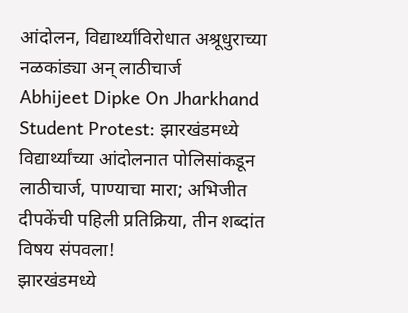आंदोलन, विद्यार्थ्यांविरोधात अश्रूधुराच्या नळकांड्या अन् लाठीचार्ज
Abhijeet Dipke On Jharkhand Student Protest: झारखंडमध्ये विद्यार्थ्यांच्या आंदोलनात पोलिसांकडून लाठीचार्ज, पाण्याचा मारा; अभिजीत दीपकेंची पहिली प्रतिक्रिया, तीन शब्दांत विषय संपवला!
झारखंडमध्ये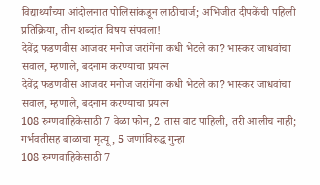विद्यार्थ्यांच्या आंदोलनात पोलिसांकडून लाठीचार्ज; अभिजीत दीपकेंची पहिली प्रतिक्रिया, तीन शब्दांत विषय संपवला!
देवेंद्र फडणवीस आजवर मनोज जरांगेंना कधी भेटले का? भास्कर जाधवांचा सवाल, म्हणाले, बदनाम करण्याचा प्रयत्न
देवेंद्र फडणवीस आजवर मनोज जरांगेंना कधी भेटले का? भास्कर जाधवांचा सवाल, म्हणाले, बदनाम करण्याचा प्रयत्न
108 रुग्णवाहिकेसाठी 7 वेळा फोन, 2 तास वाट पाहिली, तरी आलीच नाही; गर्भवतीसह बाळाचा मृत्यू, 5 जणांविरुद्ध गुन्हा
108 रुग्णवाहिकेसाठी 7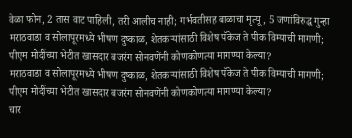वेळा फोन, 2 तास वाट पाहिली, तरी आलीच नाही; गर्भवतीसह बाळाचा मृत्यू, 5 जणांविरुद्ध गुन्हा
मराठवाडा व सोलापूरमध्ये भीषण दुष्काळ, शेतकऱ्यांसाठी विशेष पॅकेज ते पीक विम्याची मागणी; पीएम मोदींच्या भेटीत खासदार बजरंग सोनवणेंनी कोणकोणत्या मागण्या केल्या?
मराठवाडा व सोलापूरमध्ये भीषण दुष्काळ, शेतकऱ्यांसाठी विशेष पॅकेज ते पीक विम्याची मागणी; पीएम मोदींच्या भेटीत खासदार बजरंग सोनवणेंनी कोणकोणत्या मागण्या केल्या?
चार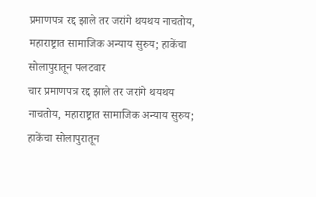प्रमाणपत्र रद्द झाले तर जरांगे थयथय नाचतोय, महाराष्ट्रात सामाजिक अन्याय सुरुय; हाकेंचा सोलापुरातून पलटवार
चार प्रमाणपत्र रद्द झाले तर जरांगे थयथय नाचतोय, महाराष्ट्रात सामाजिक अन्याय सुरुय; हाकेंचा सोलापुरातून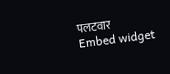पलटवार
Embed widget